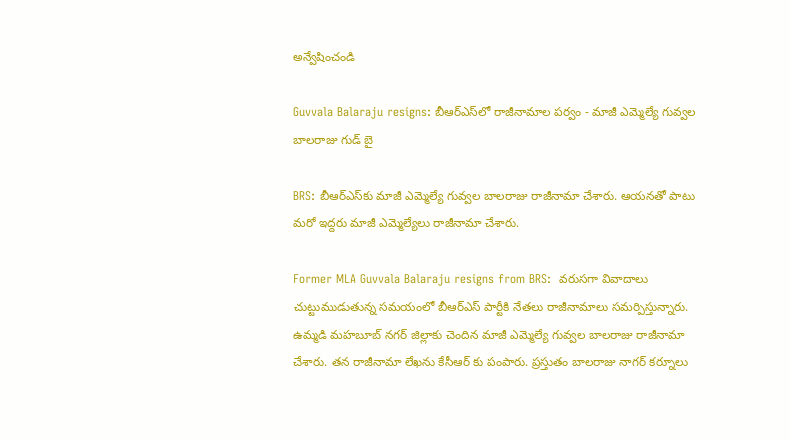అన్వేషించండి

Guvvala Balaraju resigns: బీఆర్ఎస్‌లో రాజీనామాల పర్వం - మాజీ ఎమ్మెల్యే గువ్వల బాలరాజు గుడ్ బై

BRS: బీఆర్ఎస్‌కు మాజీ ఎమ్మెల్యే గువ్వల బాలరాజు రాజీనామా చేశారు. ఆయనతో పాటు మరో ఇద్దరు మాజీ ఎమ్మెల్యేలు రాజీనామా చేశారు.

Former MLA Guvvala Balaraju resigns from BRS:  వరుసగా వివాదాలు చుట్టుముడుతున్న సమయంలో బీఆర్ఎస్ పార్టీకి నేతలు రాజీనామాలు సమర్పిస్తున్నారు. ఉమ్మడి మహబూబ్ నగర్ జిల్లాకు చెందిన మాజీ ఎమ్మెల్యే గువ్వల బాలరాజు రాజీనామా చేశారు. తన రాజీనామా లేఖను కేసీఆర్ కు పంపారు. ప్రస్తుతం బాలరాజు నాగర్ కర్నూలు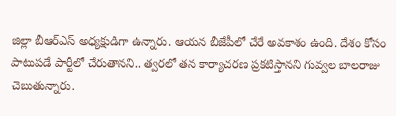జిల్లా బీఆర్ఎస్ అధ్యక్షుడిగా ఉన్నారు. ఆయన బీజేపీలో చేరే అవకాశం ఉంది. దేశం కోసం పాటుపడే పార్టీలో చేరుతానని.. త్వరలో తన కార్యాచరణ ప్రకటిస్తానని గువ్వల బాలరాజు చెబుతున్నారు.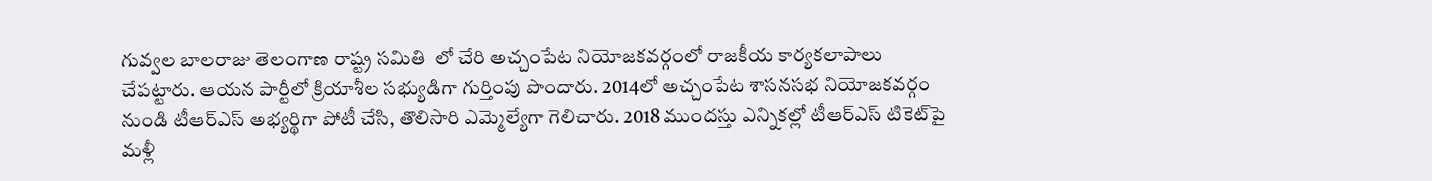గువ్వల బాలరాజు తెలంగాణ రాష్ట్ర సమితి  లో చేరి అచ్చంపేట నియోజకవర్గంలో రాజకీయ కార్యకలాపాలు చేపట్టారు. ఆయన పార్టీలో క్రియాశీల సభ్యుడిగా గుర్తింపు పొందారు. 2014లో అచ్చంపేట శాసనసభ నియోజకవర్గం నుండి టీఆర్ఎస్ అభ్యర్థిగా పోటీ చేసి, తొలిసారి ఎమ్మెల్యేగా గెలిచారు. 2018 ముందస్తు ఎన్నికల్లో టీఆర్ఎస్ టికెట్‌పై మళ్లీ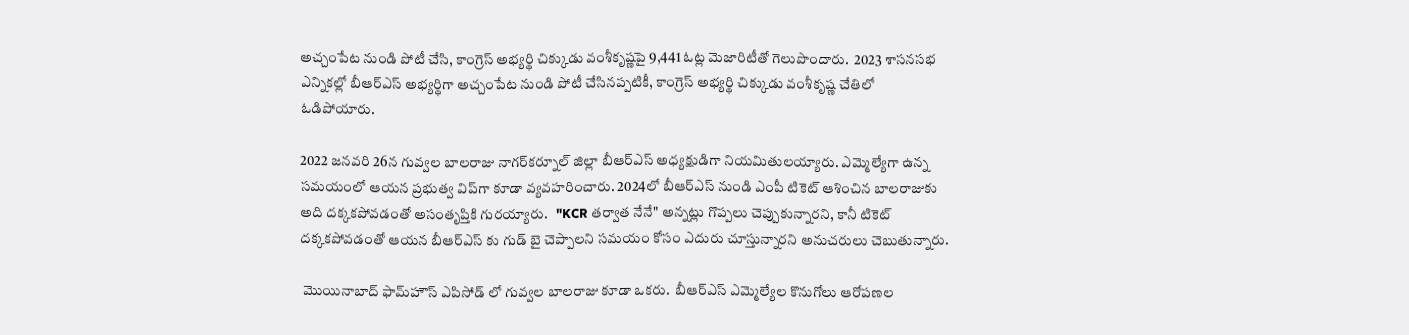అచ్చంపేట నుండి పోటీ చేసి, కాంగ్రెస్ అభ్యర్థి చిక్కుడు వంశీకృష్ణపై 9,441 ఓట్ల మెజారిటీతో గెలుపొందారు.  2023 శాసనసభ ఎన్నికల్లో బీఆర్ఎస్ అభ్యర్థిగా అచ్చంపేట నుండి పోటీ చేసినప్పటికీ, కాంగ్రెస్ అభ్యర్థి చిక్కుడు వంశీకృష్ణ చేతిలో ఓడిపోయారు.

2022 జనవరి 26న గువ్వల బాలరాజు నాగర్‌కర్నూల్ జిల్లా బీఆర్ఎస్ అధ్యక్షుడిగా నియమితులయ్యారు. ఎమ్మెల్యేగా ఉన్న సమయంలో ఆయన ప్రభుత్వ విప్‌గా కూడా వ్యవహరించారు. 2024లో బీఆర్ఎస్ నుండి ఎంపీ టికెట్ ఆశించిన బాలరాజుకు అది దక్కకపోవడంతో అసంతృప్తికి గురయ్యారు.   "KCR తర్వాత నేనే" అన్నట్లు గొప్పలు చెప్పుకున్నారని, కానీ టికెట్ దక్కకపోవడంతో ఆయన బీఆర్ఎస్ కు గుడ్ బై చెప్పాలని సమయం కోసం ఎదురు చూస్తున్నారని అనుచరులు చెబుతున్నారు.

 మొయినాబాద్ ఫామ్‌హౌస్ ఎపిసోడ్ లో గువ్వల బాలరాజు కూడా ఒకరు.  బీఆర్ఎస్ ఎమ్మెల్యేల కొనుగోలు ఆరోపణల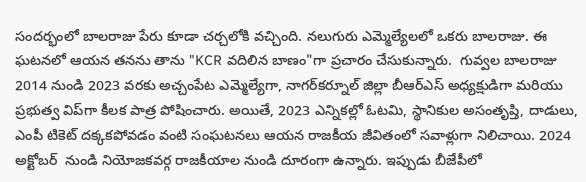సందర్భంలో బాలరాజు పేరు కూడా చర్చలోకి వచ్చింది. నలుగురు ఎమ్మెల్యేలలో ఒకరు బాలరాజు. ఈ ఘటనలో ఆయన తనను తాను "KCR వదిలిన బాణం"గా ప్రచారం చేసుకున్నారు.  గువ్వల బాలరాజు 2014 నుండి 2023 వరకు అచ్చంపేట ఎమ్మెల్యేగా, నాగర్‌కర్నూల్ జిల్లా బీఆర్ఎస్ అధ్యక్షుడిగా మరియు ప్రభుత్వ విప్‌గా కీలక పాత్ర పోషించారు. అయితే, 2023 ఎన్నికల్లో ఓటమి, స్థానికుల అసంతృప్తి, దాడులు, ఎంపీ టికెట్ దక్కకపోవడం వంటి సంఘటనలు ఆయన రాజకీయ జీవితంలో సవాళ్లుగా నిలిచాయి. 2024 అక్టోబర్  నుండి నియోజకవర్గ రాజకీయాల నుండి దూరంగా ఉన్నారు. ఇప్పుడు బీజేపీలో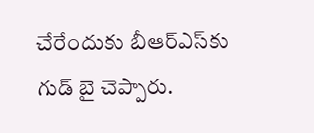చేరేందుకు బీఆర్ఎస్‌కు గుడ్ బై చెప్పారు.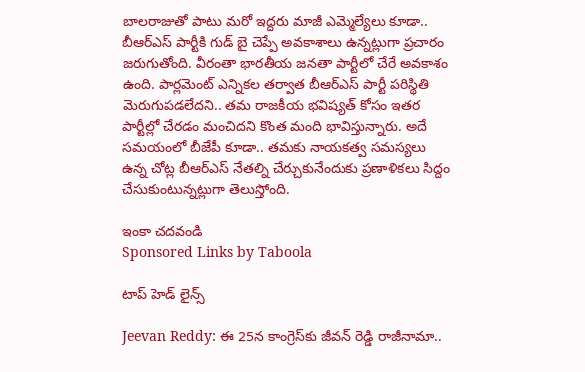బాలరాజుతో పాటు మరో ఇద్దరు మాజీ ఎమ్మెల్యేలు కూడా.. బీఆర్ఎస్ పార్టీకి గుడ్ బై చెప్పే అవకాశాలు ఉన్నట్లుగా ప్రచారం జరుగుతోంది. వీరంతా భారతీయ జనతా పార్టీలో చేరే అవకాశం ఉంది. పార్లమెంట్ ఎన్నికల తర్వాత బీఆర్ఎస్ పార్టీ పరిస్థితి మెరుగుపడలేదని.. తమ రాజకీయ భవిష్యత్ కోసం ఇతర పార్టీల్లో చేరడం మంచిదని కొంత మంది భావిస్తున్నారు. అదే సమయంలో బీజేపీ కూడా.. తమకు నాయకత్వ సమస్యలు ఉన్న చోట్ల బీఆర్ఎస్ నేతల్ని చేర్చుకునేందుకు ప్రణాళికలు సిద్దం చేసుకుంటున్నట్లుగా తెలుస్తోంది.

ఇంకా చదవండి
Sponsored Links by Taboola

టాప్ హెడ్ లైన్స్

Jeevan Reddy: ఈ 25న కాంగ్రెస్‌కు జీవన్ రెడ్డి రాజీనామా..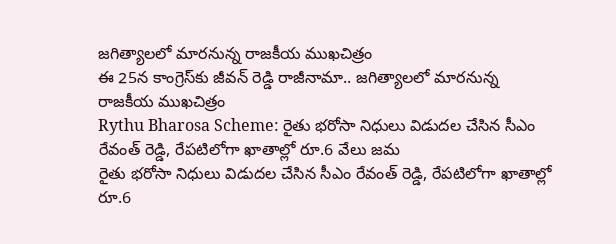జగిత్యాలలో మారనున్న రాజకీయ ముఖచిత్రం
ఈ 25న కాంగ్రెస్‌కు జీవన్ రెడ్డి రాజీనామా.. జగిత్యాలలో మారనున్న రాజకీయ ముఖచిత్రం
Rythu Bharosa Scheme: రైతు భరోసా నిధులు విడుదల చేసిన సీఎం రేవంత్ రెడ్డి, రేపటిలోగా ఖాతాల్లో రూ.6 వేలు జమ
రైతు భరోసా నిధులు విడుదల చేసిన సీఎం రేవంత్ రెడ్డి, రేపటిలోగా ఖాతాల్లో రూ.6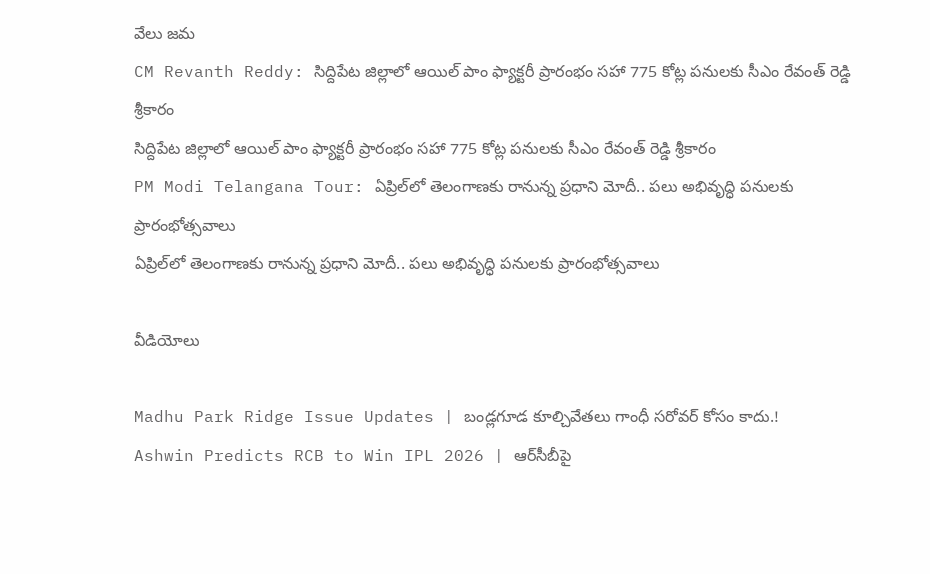వేలు జమ
CM Revanth Reddy: సిద్దిపేట జిల్లాలో ఆయిల్ పాం ఫ్యాక్టరీ ప్రారంభం సహా 775 కోట్ల పనులకు సీఎం రేవంత్ రెడ్డి శ్రీకారం
సిద్దిపేట జిల్లాలో ఆయిల్ పాం ఫ్యాక్టరీ ప్రారంభం సహా 775 కోట్ల పనులకు సీఎం రేవంత్ రెడ్డి శ్రీకారం
PM Modi Telangana Tour: ఏప్రిల్‌లో తెలంగాణకు రానున్న ప్రధాని మోదీ.. పలు అభివృద్ధి పనులకు ప్రారంభోత్సవాలు
ఏప్రిల్‌లో తెలంగాణకు రానున్న ప్రధాని మోదీ.. పలు అభివృద్ధి పనులకు ప్రారంభోత్సవాలు

వీడియోలు

Madhu Park Ridge Issue Updates | బండ్లగూడ కూల్చివేతలు గాంధీ సరోవర్ కోసం కాదు.!
Ashwin Predicts RCB to Win IPL 2026 | ఆర్‌సీబీపై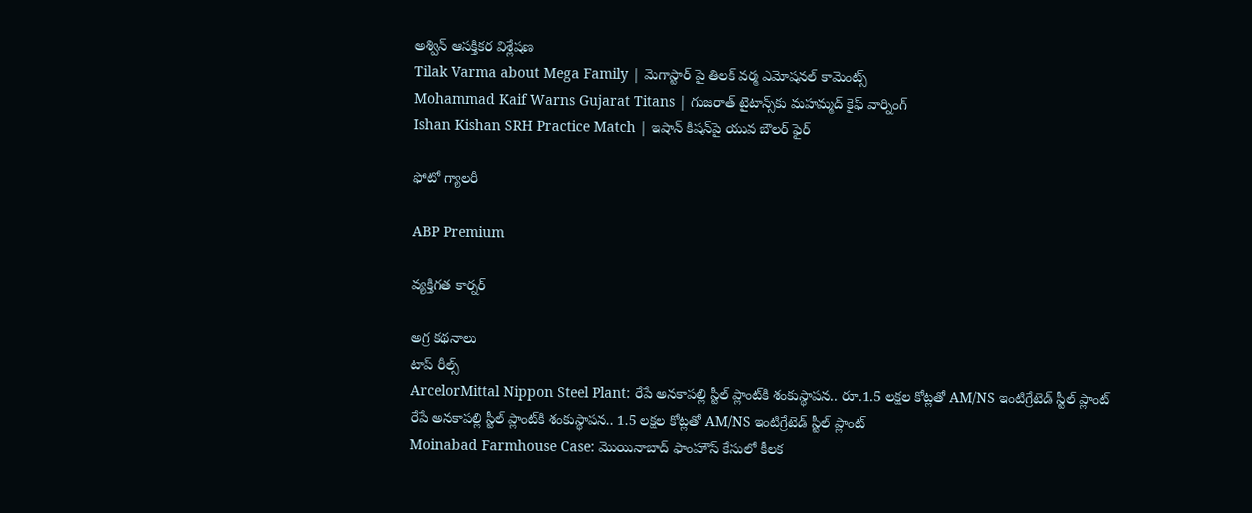అశ్విన్ ఆసక్తికర విశ్లేషణ
Tilak Varma about Mega Family | మెగాస్టార్ పై తిలక్ వర్మ ఎమోషనల్ కామెంట్స్
Mohammad Kaif Warns Gujarat Titans | గుజరాత్ టైటాన్స్‌కు మహమ్మద్ కైఫ్ వార్నింగ్
Ishan Kishan SRH Practice Match | ఇషాన్ కిషన్‌పై యువ బౌలర్ ఫైర్

ఫోటో గ్యాలరీ

ABP Premium

వ్యక్తిగత కార్నర్

అగ్ర కథనాలు
టాప్ రీల్స్
ArcelorMittal Nippon Steel Plant: రేపే అనకాపల్లి స్టీల్ ప్లాంట్‌కి శంకుస్థాపన.. రూ.1.5 లక్షల కోట్లతో AM/NS ఇంటిగ్రేటెడ్ స్టీల్ ప్లాంట్
రేపే అనకాపల్లి స్టీల్ ప్లాంట్‌కి శంకుస్థాపన.. 1.5 లక్షల కోట్లతో AM/NS ఇంటిగ్రేటెడ్ స్టీల్ ప్లాంట్
Moinabad Farmhouse Case: మొయినాబాద్ ఫాంహౌస్ కేసులో కీలక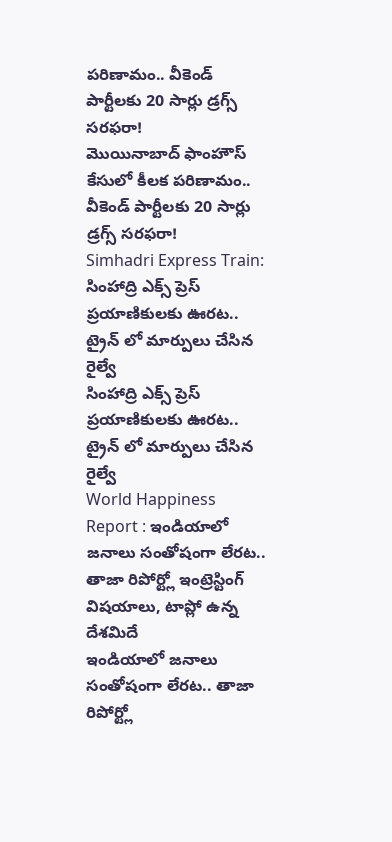పరిణామం.. వీకెండ్ పార్టీలకు 20 సార్లు డ్రగ్స్ సరఫరా!
మొయినాబాద్ ఫాంహౌస్ కేసులో కీలక పరిణామం.. వీకెండ్ పార్టీలకు 20 సార్లు డ్రగ్స్ సరఫరా!
Simhadri Express Train: సింహాద్రి ఎక్స్ ప్రెస్ ప్రయాణికులకు ఊరట.. ట్రైన్ లో మార్పులు చేసిన రైల్వే
సింహాద్రి ఎక్స్ ప్రెస్ ప్రయాణికులకు ఊరట.. ట్రైన్ లో మార్పులు చేసిన రైల్వే
World Happiness Report : ఇండియాలో జనాలు సంతోషంగా లేరట.. తాజా రిపోర్ట్లో ఇంట్రెస్టింగ్ విషయాలు, టాప్లో ఉన్న దేశమిదే
ఇండియాలో జనాలు సంతోషంగా లేరట.. తాజా రిపోర్ట్లో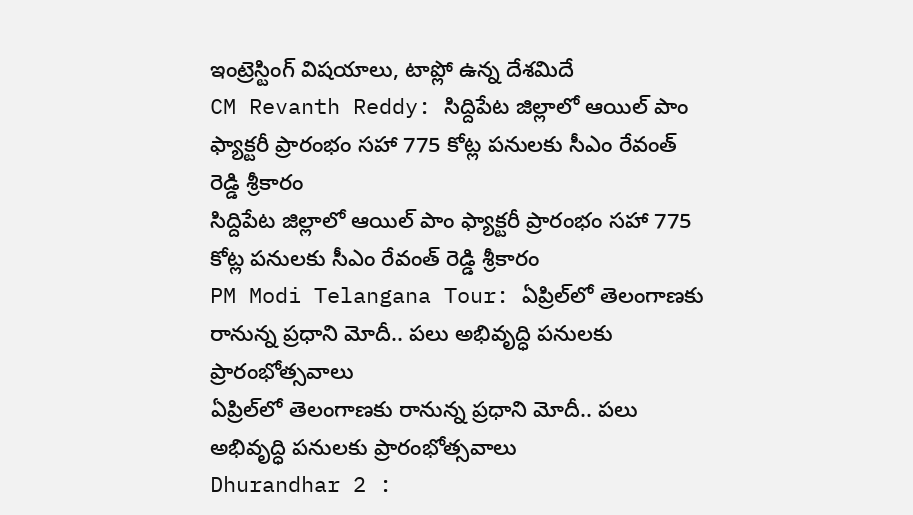ఇంట్రెస్టింగ్ విషయాలు, టాప్లో ఉన్న దేశమిదే
CM Revanth Reddy: సిద్దిపేట జిల్లాలో ఆయిల్ పాం ఫ్యాక్టరీ ప్రారంభం సహా 775 కోట్ల పనులకు సీఎం రేవంత్ రెడ్డి శ్రీకారం
సిద్దిపేట జిల్లాలో ఆయిల్ పాం ఫ్యాక్టరీ ప్రారంభం సహా 775 కోట్ల పనులకు సీఎం రేవంత్ రెడ్డి శ్రీకారం
PM Modi Telangana Tour: ఏప్రిల్‌లో తెలంగాణకు రానున్న ప్రధాని మోదీ.. పలు అభివృద్ధి పనులకు ప్రారంభోత్సవాలు
ఏప్రిల్‌లో తెలంగాణకు రానున్న ప్రధాని మోదీ.. పలు అభివృద్ధి పనులకు ప్రారంభోత్సవాలు
Dhurandhar 2 :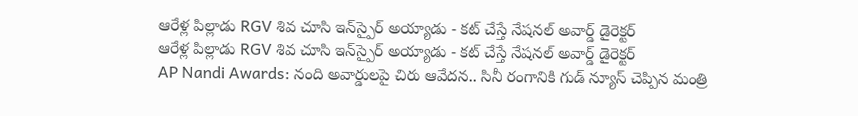ఆరేళ్ల పిల్లాడు RGV శివ చూసి ఇన్‌స్పైర్ అయ్యాడు - కట్ చేస్తే నేషనల్ అవార్డ్ డైరెక్టర్
ఆరేళ్ల పిల్లాడు RGV శివ చూసి ఇన్‌స్పైర్ అయ్యాడు - కట్ చేస్తే నేషనల్ అవార్డ్ డైరెక్టర్
AP Nandi Awards: నంది అవార్డులపై చిరు ఆవేదన.. సినీ రంగానికి గుడ్ న్యూస్ చెప్పిన మంత్రి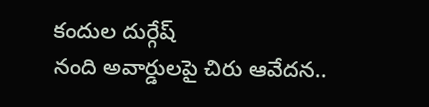కందుల దుర్గేష్
నంది అవార్డులపై చిరు ఆవేదన..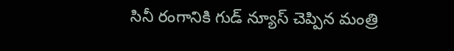సినీ రంగానికి గుడ్ న్యూస్ చెప్పిన మంత్రి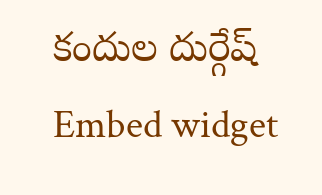కందుల దుర్గేష్
Embed widget